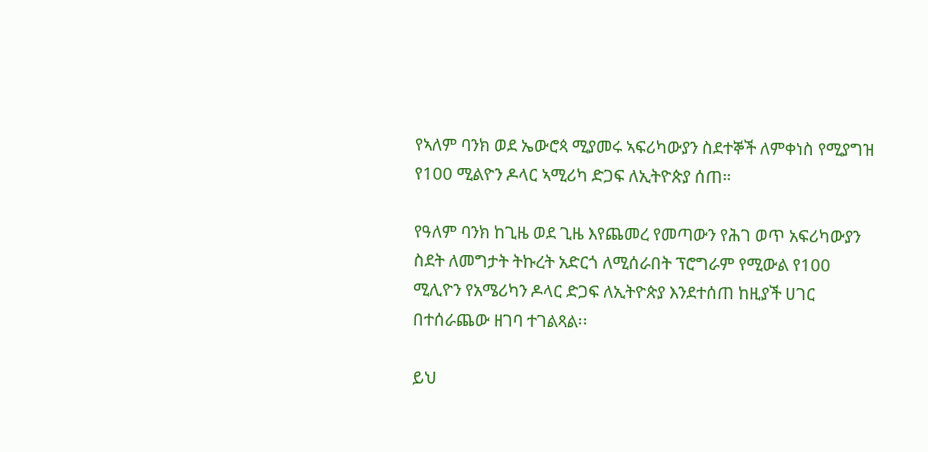የኣለም ባንክ ወደ ኤውሮጳ ሚያመሩ ኣፍሪካውያን ስደተኞች ለምቀነስ የሚያግዝ የ100 ሚልዮን ዶላር ኣሚሪካ ድጋፍ ለኢትዮጵያ ሰጠ።

የዓለም ባንክ ከጊዜ ወደ ጊዜ እየጨመረ የመጣውን የሕገ ወጥ አፍሪካውያን ስደት ለመግታት ትኩረት አድርጎ ለሚሰራበት ፕሮግራም የሚውል የ100 ሚሊዮን የአሜሪካን ዶላር ድጋፍ ለኢትዮጵያ እንደተሰጠ ከዚያች ሀገር በተሰራጨው ዘገባ ተገልጻል፡፡

ይህ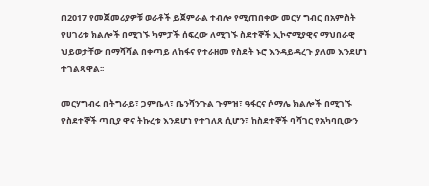በ2017 የመጀመሪያዎቹ ወራቶች ይጀምራል ተብሎ የሚጠበቀው መርሃ ግብር በአምስት የሀገሪቱ ክልሎች በሚገኙ ካምፓች ሰፍረው ለሚገኙ ስደተኞች ኢኮኖሚያዊና ማህበራዊ ህይወታቸው በማሻሻል በቀጣይ ለከፋና የተራዘመ የስደት ኑሮ እንዳይዳረጉ ያለመ እንደሆነ ተገልጻዋል፡፡

መርሃግብሩ በትግራይ፣ ጋምቤላ፣ ቤንሻንጉል ጉምዝ፣ ዓፋርና ሶማሌ ክልሎች በሚገኙ የስደተኞች ጣቢያ ዋና ትኩረቱ እንደሆነ የተገለጸ ሲሆን፣ ከስደተኞች ባሻገር የአካባቢውን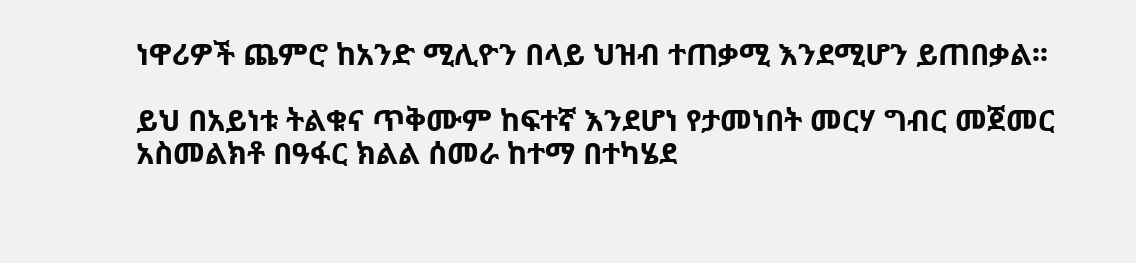ነዋሪዎች ጨምሮ ከአንድ ሚሊዮን በላይ ህዝብ ተጠቃሚ እንደሚሆን ይጠበቃል፡፡

ይህ በአይነቱ ትልቁና ጥቅሙም ከፍተኛ እንደሆነ የታመነበት መርሃ ግብር መጀመር አስመልክቶ በዓፋር ክልል ሰመራ ከተማ በተካሄደ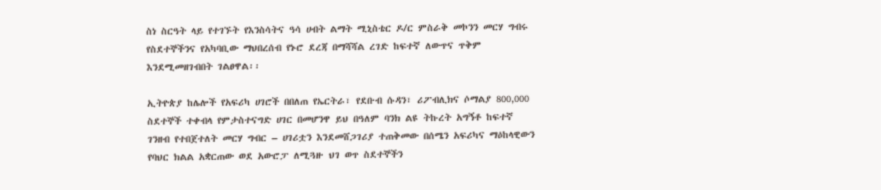ስነ ስርዓት ላይ የተገኙት የእንስሳትና ዓሳ ሀብት ልማት ሚኒስቴር ዶ/ር ምስራቅ መኮንን መርሃ ግብሩ የስደተኞችንና የአካባቢው ማህበረሰብ የኑሮ ደረጃ በማሻሻል ረገድ ከፍተኛ ለውጥና ጥቅም እንደሚመዘገብበት ገልፀዋል፡፡

ኢትዮጵያ ከሌሎች የአፍሪካ ሀገሮች በበለጠ የኤርትራ፣ የደቡብ ሱዳን፣ ሪፖብሊክና ሶማልያ 800,000 ስደተኞች ተቀብላ የምታስተናግድ ሀገር በመሆንዋ ይህ በዓለም ባንክ ልዩ ትኩረት አግኝቶ ከፍተኛ ገንዘብ የተበጀተለት መርሃ ግብር – ሀገሪቷን እንደመሸጋገሪያ ተጠቅመው በሰሜን አፍሪካና ማዕከላዊውን የባህር ክልል አቋርጠው ወደ አውሮፓ ለሚጓዙ ህገ ወጥ ስደተኞችን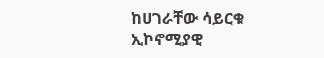ከሀገራቸው ሳይርቁ ኢኮኖሚያዊ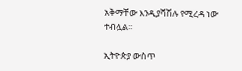አቅማቸው እንዲያሻሽሉ የሚረዳ ነው ተብሏል፡፡

ኢትዮጵያ ውስጥ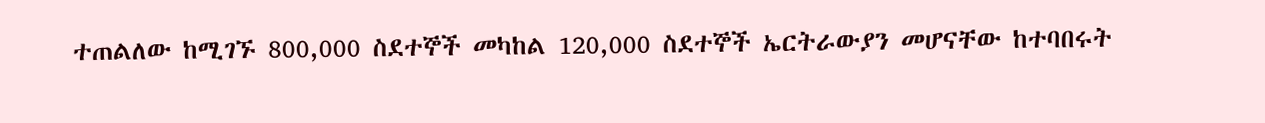ተጠልለው ከሚገኙ 800,000 ስደተኞች መካከል 120,000 ስደተኞች ኤርትራውያን መሆናቸው ከተባበሩት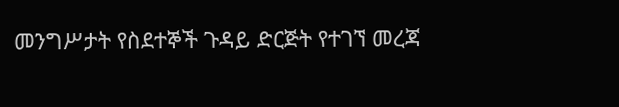መንግሥታት የስደተኞች ጉዳይ ድርጅት የተገኘ መረጃ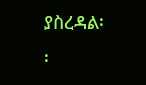ያስረዳል፡፡